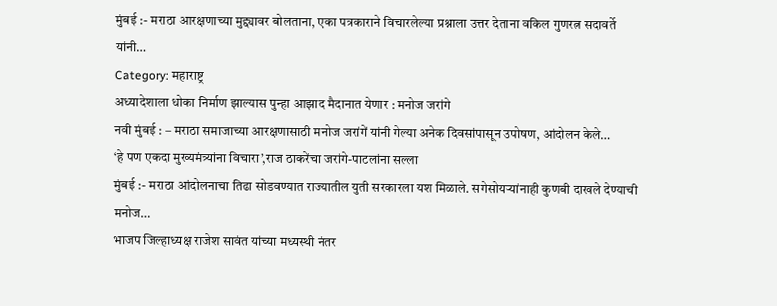मुंबई :- मराठा आरक्षणाच्या मुद्द्यावर बोलताना, एका पत्रकाराने विचारलेल्या प्रश्नाला उत्तर देताना वकिल गुणरत्न सदावर्ते यांनी…
Category: महाराष्ट्र
अध्यादेशाला धोका निर्माण झाल्यास पुन्हा आझाद मैदानात येणार : मनोज जरांगे
नवी मुंबई : – मराठा समाजाच्या आरक्षणासाठी मनोज जरांगें यांनी गेल्या अनेक दिवसांपासून उपोषण, आंदोलन केले…
‘हे पण एकदा मुख्यमंत्र्यांना विचारा’,राज ठाकरेंचा जरांगे-पाटलांना सल्ला
मुंबई :- मराठा आंदोलनाचा तिढा सोडवण्यात राज्यातील युती सरकारला यश मिळाले. सगेसोयऱ्यांनाही कुणबी दाखले देण्याची मनोज…
भाजप जिल्हाध्यक्ष राजेश सावंत यांच्या मध्यस्थी नंतर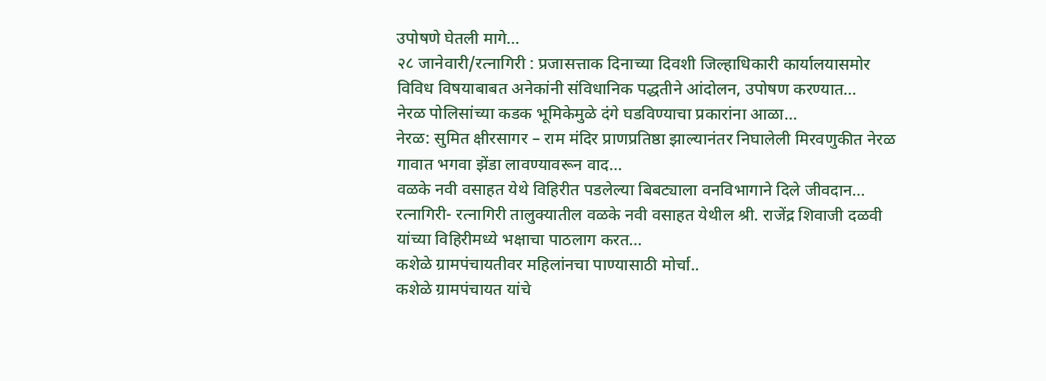उपोषणे घेतली मागे…
२८ जानेवारी/रत्नागिरी : प्रजासत्ताक दिनाच्या दिवशी जिल्हाधिकारी कार्यालयासमोर विविध विषयाबाबत अनेकांनी संविधानिक पद्धतीने आंदोलन, उपोषण करण्यात…
नेरळ पोलिसांच्या कडक भूमिकेमुळे दंगे घडविण्याचा प्रकारांना आळा…
नेरळ: सुमित क्षीरसागर – राम मंदिर प्राणप्रतिष्ठा झाल्यानंतर निघालेली मिरवणुकीत नेरळ गावात भगवा झेंडा लावण्यावरून वाद…
वळके नवी वसाहत येथे विहिरीत पडलेल्या बिबट्याला वनविभागाने दिले जीवदान…
रत्नागिरी- रत्नागिरी तालुक्यातील वळके नवी वसाहत येथील श्री. राजेंद्र शिवाजी दळवी यांच्या विहिरीमध्ये भक्षाचा पाठलाग करत…
कशेळे ग्रामपंचायतीवर महिलांनचा पाण्यासाठी मोर्चा..
कशेळे ग्रामपंचायत यांचे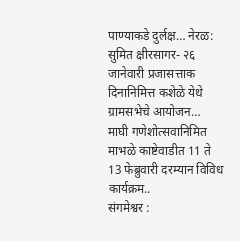पाण्याकडे दुर्लक्ष… नेरळ: सुमित क्षीरसागर- २६ जानेवारी प्रजासत्ताक दिनानिमित्त कशेळे येथे ग्रामसभेचे आयोजन…
माघी गणेशोत्सवानिमित माभळे काष्टेवाडीत 11 ते 13 फेब्रुवारी दरम्यान विविध कार्यक्रम..
संगमेश्वर :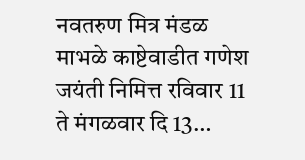नवतरुण मित्र मंडळ माभळे काष्टेवाडीत गणेश जयंती निमित्त रविवार 11 ते मंगळवार दि 13…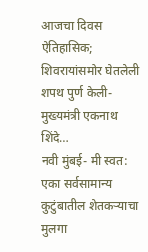आजचा दिवस ऐतिहासिक; शिवरायांसमोर घेतलेली शपथ पुर्ण केली- मुख्यमंत्री एकनाथ शिंदे…
नवी मुंबई- मी स्वत: एका सर्वसामान्य कुटुंबातील शेतकऱ्याचा मुलगा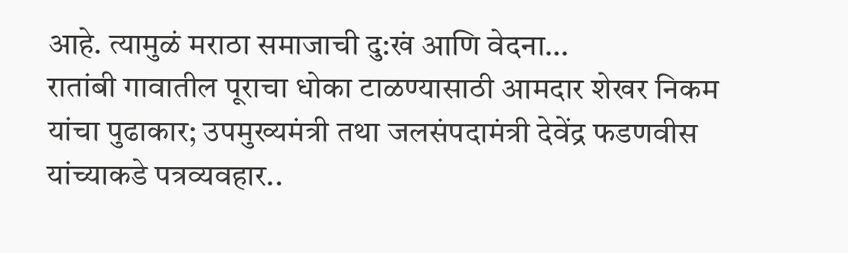आहे. त्यामुळं मराठा समाजाची दु:खं आणि वेदना…
रातांबी गावातील पूराचा धोका टाळण्यासाठी आमदार शेखर निकम यांचा पुढाकार; उपमुख्यमंत्री तथा जलसंपदामंत्री देवेंद्र फडणवीस यांच्याकडे पत्रव्यवहार..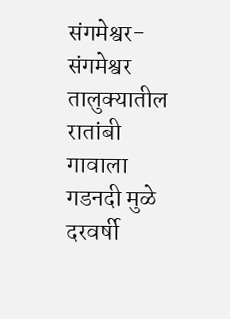संगमेश्वर- संगमेश्वर तालुक्यातील रातांबी गावाला गडनदी मुळे दरवर्षी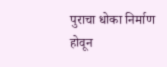पुराचा धोका निर्माण होवून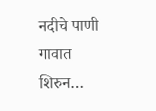नदीचे पाणी गावात शिरुन…